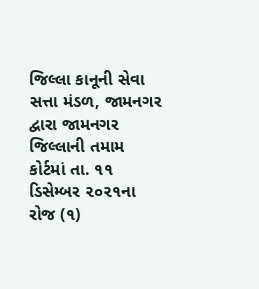જિલ્લા કાનૂની સેવા સત્તા મંડળ, જામનગર દ્વારા જામનગર જિલ્લાની તમામ કોર્ટમાં તા. ૧૧ ડિસેમ્બર ૨૦૨૧ના રોજ (૧)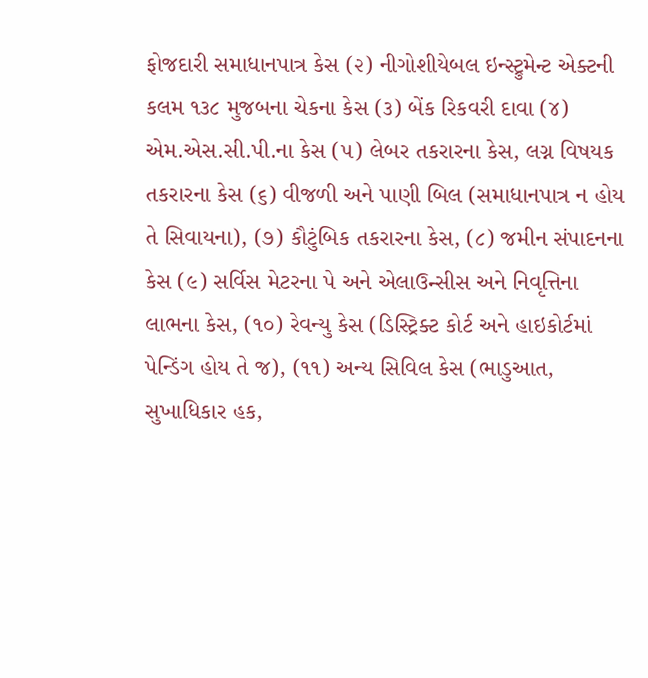ફોજદારી સમાધાનપાત્ર કેસ (૨) નીગોશીયેબલ ઇન્સ્ટ્રુમેન્ટ એક્ટની કલમ ૧૩૮ મુજબના ચેકના કેસ (૩) બેંક રિકવરી દાવા (૪) એમ.એસ.સી.પી.ના કેસ (૫) લેબર તકરારના કેસ, લગ્ન વિષયક તકરારના કેસ (૬) વીજળી અને પાણી બિલ (સમાધાનપાત્ર ન હોય તે સિવાયના), (૭) કૌટુંબિક તકરારના કેસ, (૮) જમીન સંપાદનના કેસ (૯) સર્વિસ મેટરના પે અને એલાઉન્સીસ અને નિવૃત્તિના લાભના કેસ, (૧૦) રેવન્યુ કેસ (ડિસ્ટ્રિક્ટ કોર્ટ અને હાઇકોર્ટમાં પેન્ડિંગ હોય તે જ), (૧૧) અન્ય સિવિલ કેસ (ભાડુઆત, સુખાધિકાર હક,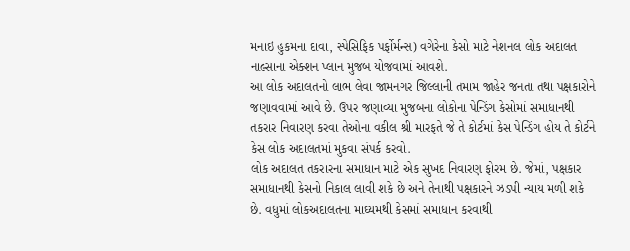મનાઇ હુકમના દાવા, સ્પેસિફિક પર્ફોર્મન્સ) વગેરેના કેસો માટે નેશનલ લોક અદાલત નાલ્સાના એક્શન પ્લાન મુજબ યોજવામાં આવશે.
આ લોક અદાલતનો લાભ લેવા જામનગર જિલ્લાની તમામ જાહેર જનતા તથા પક્ષકારોને જણાવવામાં આવે છે. ઉપર જણાવ્યા મુજબના લોકોના પેન્ડિંગ કેસોમાં સમાધાનથી તકરાર નિવારણ કરવા તેઓના વકીલ શ્રી મારફતે જે તે કોર્ટમાં કેસ પેન્ડિંગ હોય તે કોર્ટને કેસ લોક અદાલતમાં મુકવા સંપર્ક કરવો.
લોક અદાલત તકરારના સમાધાન માટે એક સુખદ નિવારણ ફોરમ છે. જેમાં, પક્ષકાર સમાધાનથી કેસનો નિકાલ લાવી શકે છે અને તેનાથી પક્ષકારને ઝડપી ન્યાય મળી શકે છે. વધુમાં લોકઅદાલતના માઘ્યમથી કેસમાં સમાધાન કરવાથી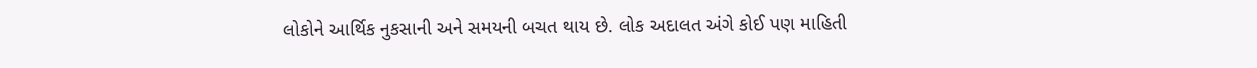લોકોને આર્થિક નુકસાની અને સમયની બચત થાય છે. લોક અદાલત અંગે કોઈ પણ માહિતી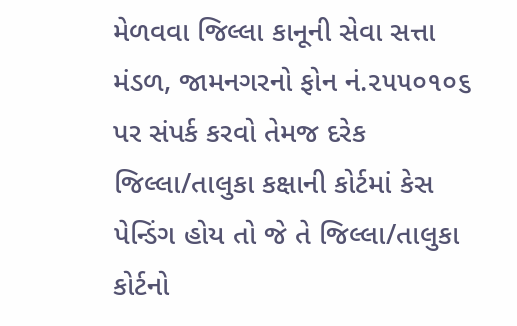મેળવવા જિલ્લા કાનૂની સેવા સત્તા મંડળ, જામનગરનો ફોન નં.૨૫૫૦૧૦૬ પર સંપર્ક કરવો તેમજ દરેક જિલ્લા/તાલુકા કક્ષાની કોર્ટમાં કેસ પેન્ડિંગ હોય તો જે તે જિલ્લા/તાલુકા કોર્ટનો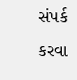સંપર્ક કરવા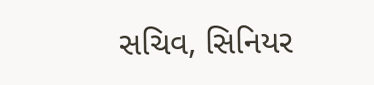સચિવ, સિનિયર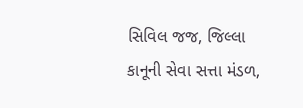સિવિલ જજ, જિલ્લા કાનૂની સેવા સત્તા મંડળ,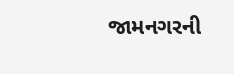જામનગરની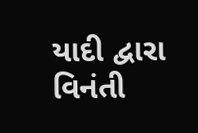યાદી દ્વારા વિનંતી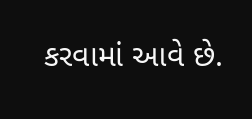કરવામાં આવે છે.